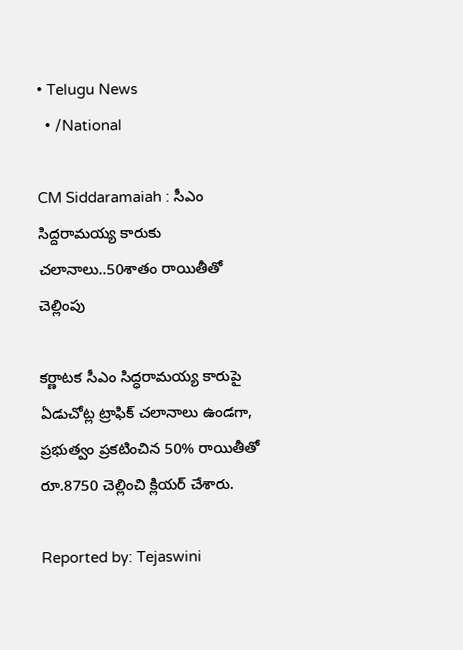• Telugu News
  • /National

CM Siddaramaiah : సీఎం సిద్దరామయ్య కారుకు చలానాలు..50శాతం రాయితీతో చెల్లింపు

కర్ణాటక సీఎం సిద్ధరామయ్య కారుపై ఏడుచోట్ల ట్రాఫిక్ చలానాలు ఉండగా, ప్రభుత్వం ప్రకటించిన 50% రాయితీతో రూ.8750 చెల్లించి క్లియర్ చేశారు.

Reported by: Tejaswini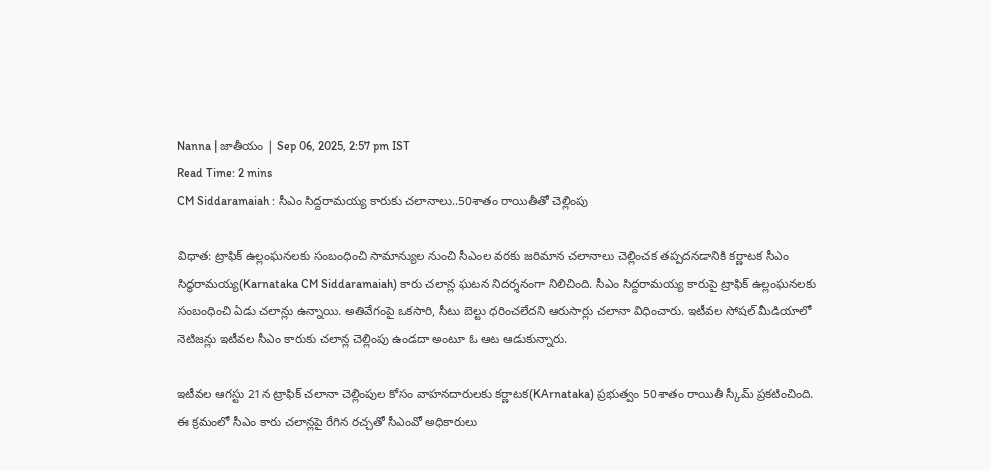Nanna | జాతీయం | Sep 06, 2025, 2:57 pm IST
Read Time: 2 mins
CM Siddaramaiah : సీఎం సిద్దరామయ్య కారుకు చలానాలు..50శాతం రాయితీతో చెల్లింపు

విధాత: ట్రాఫిక్ ఉల్లంఘనలకు సంబంధించి సామాన్యుల నుంచి సీఎంల వరకు జరిమాన చలానాలు చెల్లించక తప్పదనడానికి కర్ణాటక సీఎం సిద్ధరామయ్య(Karnataka CM Siddaramaiah) కారు చలాన్ల ఘటన నిదర్శనంగా నిలిచింది. సీఎం సిద్దరామయ్య కారుపై ట్రాఫిక్ ఉల్లంఘనలకు సంబంధించి ఏడు చలాన్లు ఉన్నాయి. అతివేగంపై ఒకసారి, సీటు బెల్టు ధరించలేదని ఆరుసార్లు చలానా విధించారు. ఇటీవల సోషల్ మీడియాలో నెటిజన్లు ఇటీవల సీఎం కారుకు చలాన్ల చెల్లింపు ఉండదా అంటూ ఓ ఆట ఆడుకున్నారు.

ఇటీవల ఆగస్టు 21న ట్రాఫిక్ చలానా చెల్లింపుల కోసం వాహనదారులకు కర్ణాటక(KArnataka) ప్రభుత్వం 50శాతం రాయితీ స్కీమ్ ప్రకటించింది. ఈ క్రమంలో సీఎం కారు చలాన్లపై రేగిన రచ్చతో సీఎంవో అధికారులు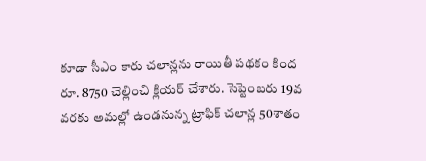కూడా సీఎం కారు చలాన్లను రాయితీ పథకం కింద రూ. 8750 చెల్లించి క్లియర్ చేశారు. సెప్టెంబరు 19వ వరకు అమల్లో ఉండనున్న ట్రాఫిక్ చలాన్ల 50శాతం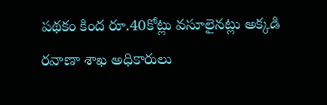పథకం కింద రూ.40కోట్లు వసూలైనట్లు అక్కడి రవాణా శాఖ అధికారులు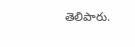తెలిపారు.